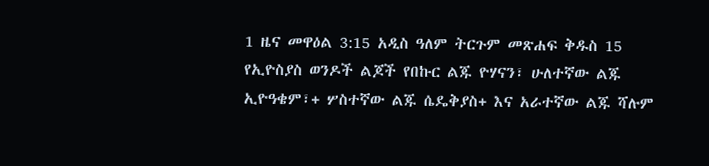1 ዜና መዋዕል 3:15 አዲስ ዓለም ትርጉም መጽሐፍ ቅዱስ 15 የኢዮስያስ ወንዶች ልጆች የበኩር ልጁ ዮሃናን፣ ሁለተኛው ልጁ ኢዮዓቄም፣+ ሦስተኛው ልጁ ሴዴቅያስ+ እና አራተኛው ልጁ ሻሉም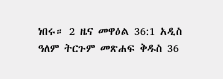ነበሩ። 2 ዜና መዋዕል 36:1 አዲስ ዓለም ትርጉም መጽሐፍ ቅዱስ 36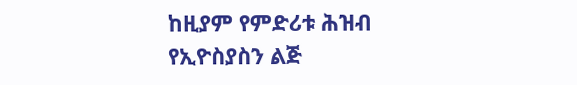ከዚያም የምድሪቱ ሕዝብ የኢዮስያስን ልጅ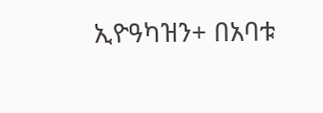ኢዮዓካዝን+ በአባቱ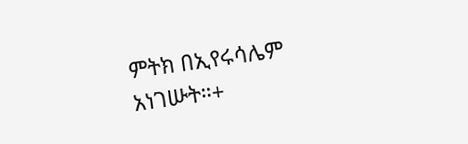ምትክ በኢየሩሳሌም አነገሡት።+